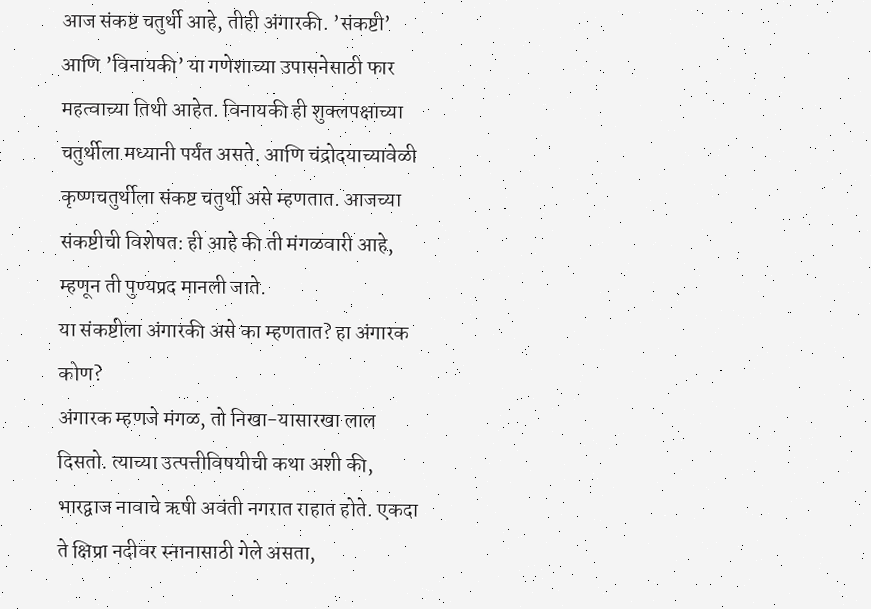आज संकष्ट चतुर्थी आहे, तीही अंगारकी. ’संकष्टी’ आणि ’विनायकी’ या गणेशाच्या उपासनेसाठी फार महत्वाच्या तिथी आहेत. विनायकी ही शुक्लपक्षाच्या चतुर्थीला मध्यानी पर्यंत असते. आणि चंद्रोदयाच्यावेळी कृष्णचतुर्थीला संकष्ट चतुर्थी असे म्हणतात. आजच्या संकष्टीची विशेषत: ही आहे की ती मंगळवारी आहे, म्हणून ती पुण्यप्रद मानली जाते.
या संकष्टीला अंगारकी असे का म्हणतात? हा अंगारक कोण?
अंगारक म्हणजे मंगळ, तो निखा-यासारखा लाल दिसतो. त्याच्या उत्पत्तीविषयीची कथा अशी की, भारद्वाज नावाचे ऋषी अवंती नगरात राहात होते. एकदा ते क्षिप्रा नदीवर स्नानासाठी गेले असता,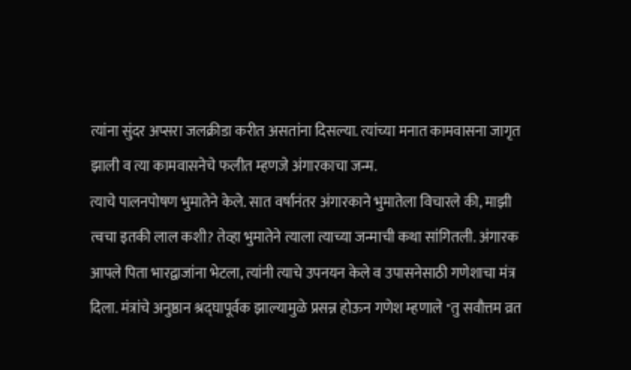त्यांना सुंदर अप्सरा जलक्रीडा करीत असतांना दिसल्या. त्यांच्या मनात कामवासना जागृत झाली व त्या कामवासनेचे फलीत म्हणजे अंगारकाचा जन्म.
त्याचे पालनपोषण भुमातेने केले. सात वर्षानंतर अंगारकाने भुमातेला विचारले की, माझी त्वचा इतकी लाल कशी? तेव्हा भुमातेने त्याला त्याच्या जन्माची कथा सांगितली. अंगारक आपले पिता भारद्वाजांना भेटला, त्यांनी त्याचे उपनयन केले व उपासनेसाठी गणेशाचा मंत्र दिला. मंत्रांचे अनुष्ठान श्रद्घापूर्वक झाल्यामुळे प्रसन्न होऊन गणेश म्हणाले "तु सवौत्तम व्रत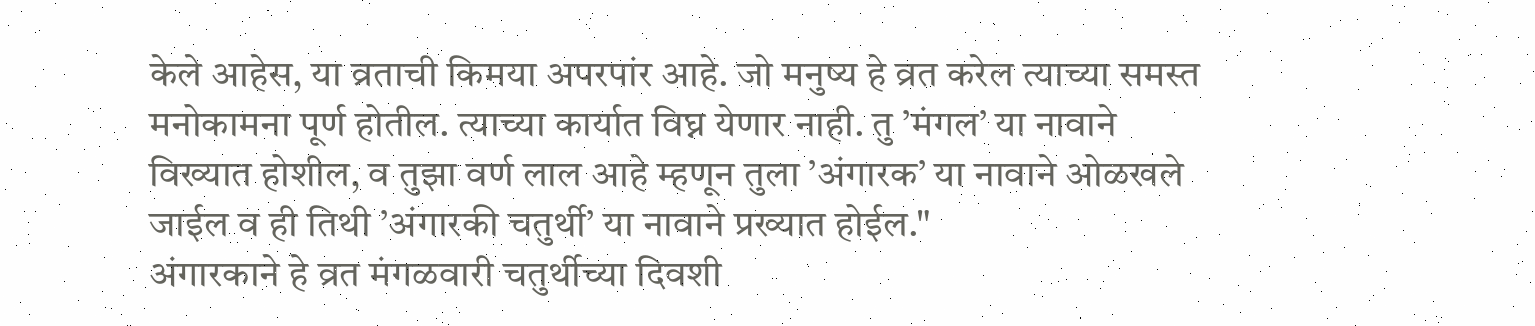केले आहेस, या व्रताची किमया अपरपांर आहे. जो मनुष्य हे व्रत करेल त्याच्या समस्त मनोकामना पूर्ण होतील. त्याच्या कार्यात विघ्न येणार नाही. तु ’मंगल’ या नावाने विख्यात होशील, व तुझा वर्ण लाल आहे म्हणून तुला ’अंगारक’ या नावाने ओळखले जाईल व ही तिथी ’अंगारकी चतुर्थी’ या नावाने प्रख्यात होईल."
अंगारकाने हे व्रत मंगळवारी चतुर्थीच्या दिवशी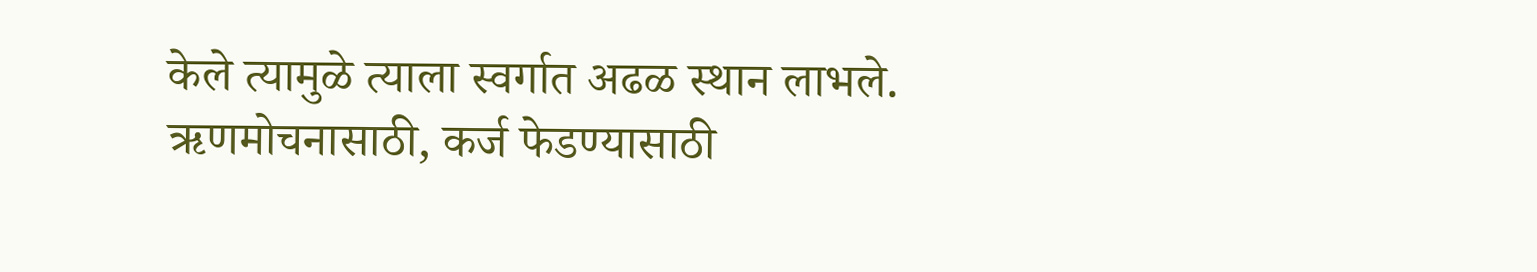केले त्यामुळे त्याला स्वर्गात अढळ स्थान लाभले. ऋणमोचनासाठी, कर्ज फेडण्यासाठी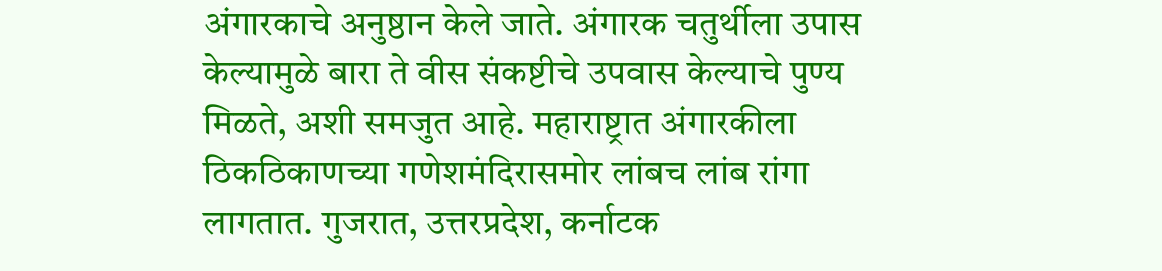अंगारकाचे अनुष्ठान केले जाते. अंगारक चतुर्थीला उपास केल्यामुळे बारा ते वीस संकष्टीचे उपवास केल्याचे पुण्य मिळते, अशी समजुत आहे. महाराष्ट्रात अंगारकीला ठिकठिकाणच्या गणेशमंदिरासमोर लांबच लांब रांगा लागतात. गुजरात, उत्तरप्रदेश, कर्नाटक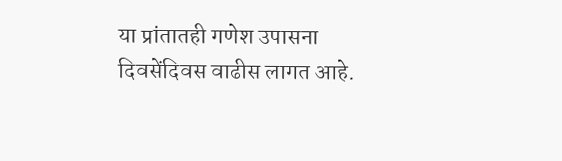या प्रांतातही गणेश उपासना दिवसेंदिवस वाढीस लागत आहे.